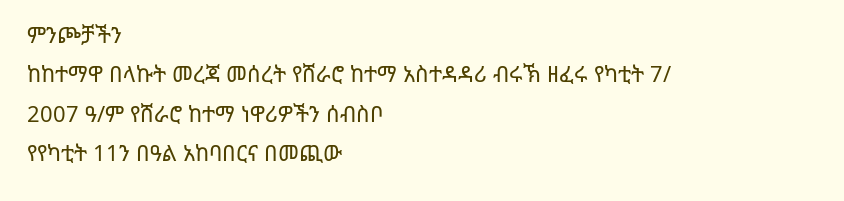ምንጮቻችን
ከከተማዋ በላኩት መረጃ መሰረት የሸራሮ ከተማ አስተዳዳሪ ብሩኽ ዘፈሩ የካቲት 7/ 2007 ዓ/ም የሸራሮ ከተማ ነዋሪዎችን ሰብስቦ
የየካቲት 11ን በዓል አከባበርና በመጪው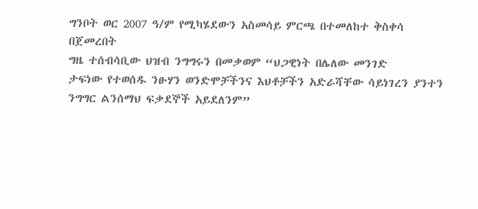ግንቦት ወር 2007 ዓ/ም የሚካሄደውን አስመሳይ ምርጫ በተመለከተ ቅስቀሳ በጀመረበት
ግዜ ተሰብሳቢው ህዝብ ንግግሩን በመቃወም “ህጋዊነት በሌለው መንገድ
ታፍነው የተወሰዱ ንፁሃን ወንድሞቻችንና እህቶቻችን አድራሻቸው ሳይነገረን ያንተን ንግግር ልንሰማህ ፍቃደኞች አይደለንም”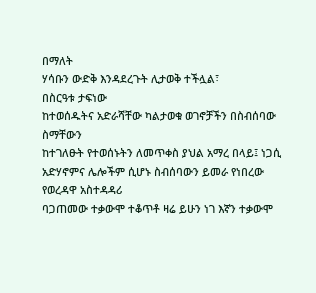በማለት
ሃሳቡን ውድቅ እንዳደረጉት ሊታወቅ ተችሏል፣
በስርዓቱ ታፍነው
ከተወሰዱትና አድራሻቸው ካልታወቁ ወገኖቻችን በስብሰባው ስማቸውን
ከተገለፁት የተወሰኑትን ለመጥቀስ ያህል አማረ በላይ፤ ነጋሲ አድሃኖምና ሌሎችም ሲሆኑ ስብሰባውን ይመራ የነበረው የወረዳዋ አስተዳዳሪ
ባጋጠመው ተቃውሞ ተቆጥቶ ዛሬ ይሁን ነገ እኛን ተቃውሞ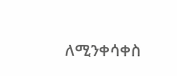ለሚንቀሳቀስ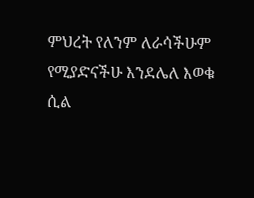ምህረት የለንም ለራሳችሁም የሚያድናችሁ እንደሌለ እወቁ ሲል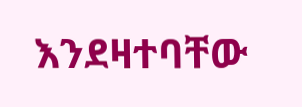እንደዛተባቸው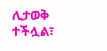ሊታወቅ ተችሏል፣